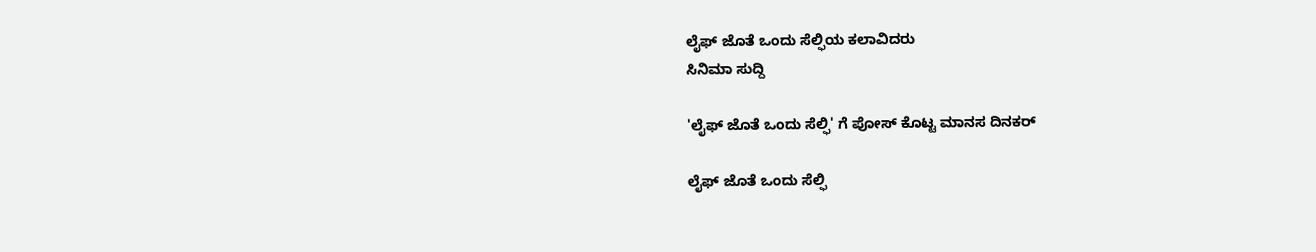ಲೈಫ್ ಜೊತೆ ಒಂದು ಸೆಲ್ಫಿಯ ಕಲಾವಿದರು
ಸಿನಿಮಾ ಸುದ್ದಿ

'ಲೈಫ್ ಜೊತೆ ಒಂದು ಸೆಲ್ಫಿ' ಗೆ ಪೋಸ್ ಕೊಟ್ಟ ಮಾನಸ ದಿನಕರ್

ಲೈಫ್ ಜೊತೆ ಒಂದು ಸೆಲ್ಫಿ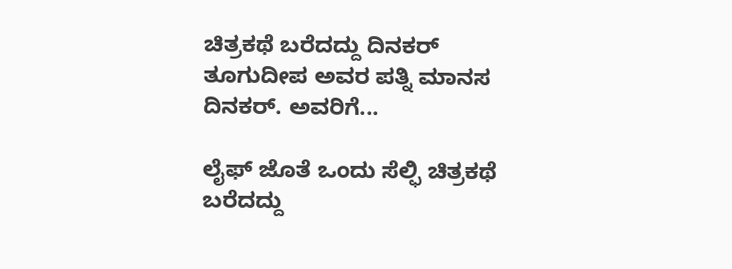ಚಿತ್ರಕಥೆ ಬರೆದದ್ದು ದಿನಕರ್ ತೂಗುದೀಪ ಅವರ ಪತ್ನಿ ಮಾನಸ ದಿನಕರ್. ಅವರಿಗೆ...

ಲೈಫ್ ಜೊತೆ ಒಂದು ಸೆಲ್ಫಿ ಚಿತ್ರಕಥೆ ಬರೆದದ್ದು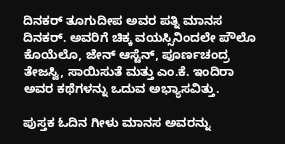ದಿನಕರ್ ತೂಗುದೀಪ ಅವರ ಪತ್ನಿ ಮಾನಸ ದಿನಕರ್. ಅವರಿಗೆ ಚಿಕ್ಕ ವಯಸ್ಸಿನಿಂದಲೇ ಪೌಲೊ ಕೊಯೆಲೊ, ಜೇನ್ ಆಸ್ಟೆನ್, ಪೂರ್ಣಚಂದ್ರ ತೇಜಸ್ವಿ, ಸಾಯಿಸುತೆ ಮತ್ತು ಎಂ.ಕೆ. ಇಂದಿರಾ ಅವರ ಕಥೆಗಳನ್ನು ಒದುವ ಅಭ್ಯಾಸವಿತ್ತು.

ಪುಸ್ತಕ ಓದಿನ ಗೀಳು ಮಾನಸ ಅವರನ್ನು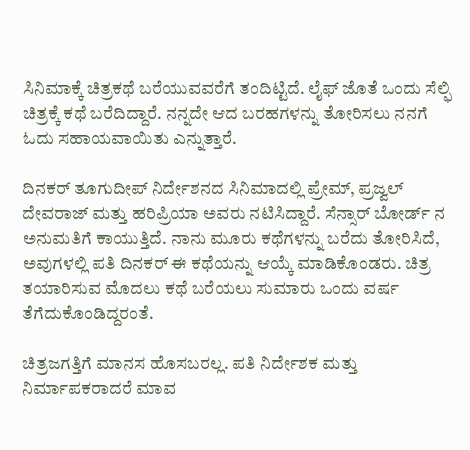ಸಿನಿಮಾಕ್ಕೆ ಚಿತ್ರಕಥೆ ಬರೆಯುವವರೆಗೆ ತಂದಿಟ್ಟಿದೆ. ಲೈಫ್ ಜೊತೆ ಒಂದು ಸೆಲ್ಫಿ ಚಿತ್ರಕ್ಕೆ ಕಥೆ ಬರೆದಿದ್ದಾರೆ. ನನ್ನದೇ ಆದ ಬರಹಗಳನ್ನು ತೋರಿಸಲು ನನಗೆ ಓದು ಸಹಾಯವಾಯಿತು ಎನ್ನುತ್ತಾರೆ.

ದಿನಕರ್ ತೂಗುದೀಪ್ ನಿರ್ದೇಶನದ ಸಿನಿಮಾದಲ್ಲಿ ಪ್ರೇಮ್, ಪ್ರಜ್ವಲ್ ದೇವರಾಜ್ ಮತ್ತು ಹರಿಪ್ರಿಯಾ ಅವರು ನಟಿಸಿದ್ದಾರೆ. ಸೆನ್ಸಾರ್ ಬೋರ್ಡ್ ನ ಅನುಮತಿಗೆ ಕಾಯುತ್ತಿದೆ. ನಾನು ಮೂರು ಕಥೆಗಳನ್ನು ಬರೆದು ತೋರಿಸಿದೆ, ಅವುಗಳಲ್ಲಿ ಪತಿ ದಿನಕರ್ ಈ ಕಥೆಯನ್ನು ಆಯ್ಕೆ ಮಾಡಿಕೊಂಡರು. ಚಿತ್ರ ತಯಾರಿಸುವ ಮೊದಲು ಕಥೆ ಬರೆಯಲು ಸುಮಾರು ಒಂದು ವರ್ಷ ತೆಗೆದುಕೊಂಡಿದ್ದರಂತೆ.

ಚಿತ್ರಜಗತ್ತಿಗೆ ಮಾನಸ ಹೊಸಬರಲ್ಲ. ಪತಿ ನಿರ್ದೇಶಕ ಮತ್ತು ನಿರ್ಮಾಪಕರಾದರೆ ಮಾವ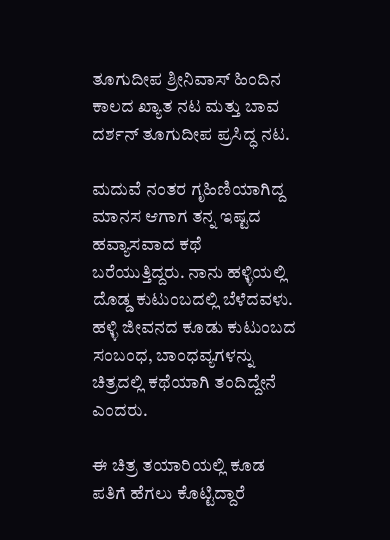ತೂಗುದೀಪ ಶ್ರೀನಿವಾಸ್ ಹಿಂದಿನ ಕಾಲದ ಖ್ಯಾತ ನಟ ಮತ್ತು ಬಾವ ದರ್ಶನ್ ತೂಗುದೀಪ ಪ್ರಸಿದ್ಧ ನಟ.

ಮದುವೆ ನಂತರ ಗೃಹಿಣಿಯಾಗಿದ್ದ ಮಾನಸ ಆಗಾಗ ತನ್ನ ಇಷ್ಟದ ಹವ್ಯಾಸವಾದ ಕಥೆ ಬರೆಯುತ್ತಿದ್ದರು. ನಾನು ಹಳ್ಳಿಯಲ್ಲಿ ದೊಡ್ಡ ಕುಟುಂಬದಲ್ಲಿ ಬೆಳೆದವಳು. ಹಳ್ಳಿ ಜೀವನದ ಕೂಡು ಕುಟುಂಬದ ಸಂಬಂಧ, ಬಾಂಧವ್ಯಗಳನ್ನು ಚಿತ್ರದಲ್ಲಿ ಕಥೆಯಾಗಿ ತಂದಿದ್ದೇನೆ ಎಂದರು.

ಈ ಚಿತ್ರ ತಯಾರಿಯಲ್ಲಿ ಕೂಡ ಪತಿಗೆ ಹೆಗಲು ಕೊಟ್ಟಿದ್ದಾರೆ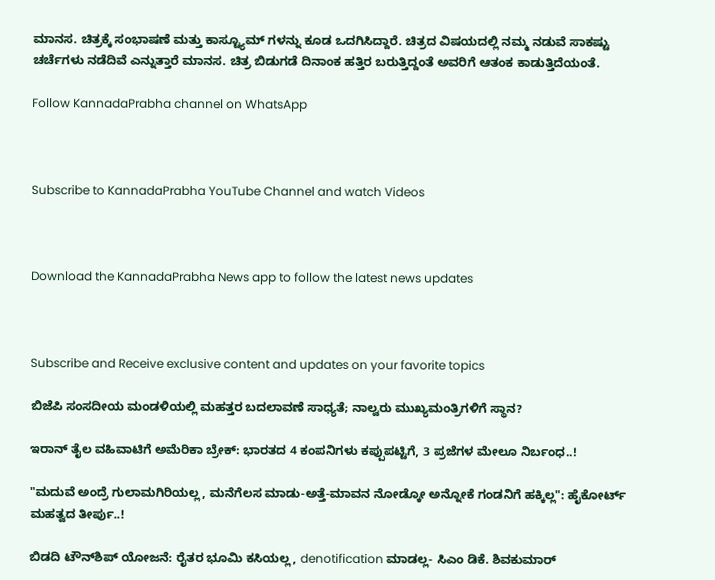ಮಾನಸ. ಚಿತ್ರಕ್ಕೆ ಸಂಭಾಷಣೆ ಮತ್ತು ಕಾಸ್ಟ್ಯೂಮ್ ಗಳನ್ನು ಕೂಡ ಒದಗಿಸಿದ್ದಾರೆ. ಚಿತ್ರದ ವಿಷಯದಲ್ಲಿ ನಮ್ಮ ನಡುವೆ ಸಾಕಷ್ಟು ಚರ್ಚೆಗಳು ನಡೆದಿವೆ ಎನ್ನುತ್ತಾರೆ ಮಾನಸ. ಚಿತ್ರ ಬಿಡುಗಡೆ ದಿನಾಂಕ ಹತ್ತಿರ ಬರುತ್ತಿದ್ದಂತೆ ಅವರಿಗೆ ಆತಂಕ ಕಾಡುತ್ತಿದೆಯಂತೆ.

Follow KannadaPrabha channel on WhatsApp



Subscribe to KannadaPrabha YouTube Channel and watch Videos



Download the KannadaPrabha News app to follow the latest news updates



Subscribe and Receive exclusive content and updates on your favorite topics

ಬಿಜೆಪಿ ಸಂಸದೀಯ ಮಂಡಳಿಯಲ್ಲಿ ಮಹತ್ತರ ಬದಲಾವಣೆ ಸಾಧ್ಯತೆ; ನಾಲ್ವರು ಮುಖ್ಯಮಂತ್ರಿಗಳಿಗೆ ಸ್ಥಾನ?

ಇರಾನ್‌ ತೈಲ ವಹಿವಾಟಿಗೆ ಅಮೆರಿಕಾ ಬ್ರೇಕ್: ಭಾರತದ 4 ಕಂಪನಿಗಳು ಕಪ್ಪುಪಟ್ಟಿಗೆ, 3 ಪ್ರಜೆಗಳ ಮೇಲೂ ನಿರ್ಬಂಧ..!

"ಮದುವೆ ಅಂದ್ರೆ ಗುಲಾಮಗಿರಿಯಲ್ಲ, ಮನೆಗೆಲಸ ಮಾಡು-ಅತ್ತೆ-ಮಾವನ ನೋಡ್ಕೋ ಅನ್ನೋಕೆ ಗಂಡನಿಗೆ ಹಕ್ಕಿಲ್ಲ": ಹೈಕೋರ್ಟ್ ಮಹತ್ವದ ತೀರ್ಪು..!

ಬಿಡದಿ ಟೌನ್‌ಶಿಪ್‌ ಯೋಜನೆ: ರೈತರ ಭೂಮಿ ಕಸಿಯಲ್ಲ, denotification ಮಾಡಲ್ಲ- ಸಿಎಂ ಡಿಕೆ. ಶಿವಕುಮಾರ್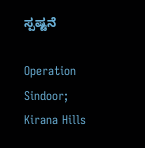ಸ್ಪಷ್ಟನೆ

Operation Sindoor; Kirana Hills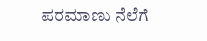ಪರಮಾಣು ನೆಲೆಗೆ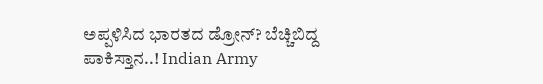ಅಪ್ಪಳಿಸಿದ ಭಾರತದ ಡ್ರೋನ್? ಬೆಚ್ಚಿಬಿದ್ದ ಪಾಕಿಸ್ತಾನ..! Indian Army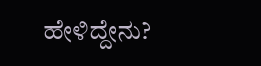ಹೇಳಿದ್ದೇನು?